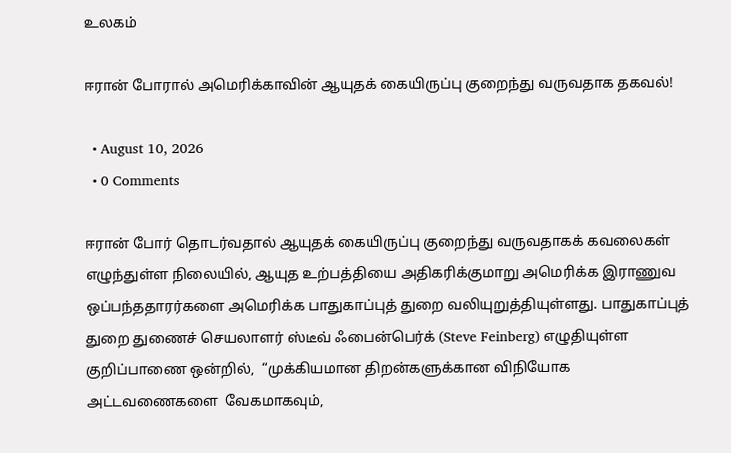உலகம்

ஈரான் போரால் அமெரிக்காவின் ஆயுதக் கையிருப்பு குறைந்து வருவதாக தகவல்!

  • August 10, 2026
  • 0 Comments

ஈரான் போர் தொடர்வதால் ஆயுதக் கையிருப்பு குறைந்து வருவதாகக் கவலைகள் எழுந்துள்ள நிலையில், ஆயுத உற்பத்தியை அதிகரிக்குமாறு அமெரிக்க இராணுவ ஒப்பந்ததாரர்களை அமெரிக்க பாதுகாப்புத் துறை வலியுறுத்தியுள்ளது. பாதுகாப்புத் துறை துணைச் செயலாளர் ஸ்டீவ் ஃபைன்பெர்க் (Steve Feinberg) எழுதியுள்ள குறிப்பாணை ஒன்றில்,  “முக்கியமான திறன்களுக்கான விநியோக அட்டவணைகளை  வேகமாகவும்,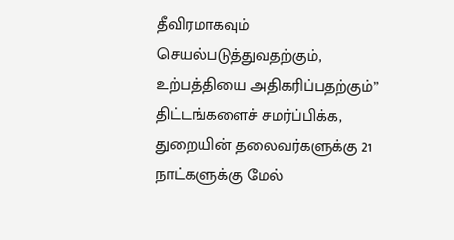தீவிரமாகவும் செயல்படுத்துவதற்கும்,   உற்பத்தியை அதிகரிப்பதற்கும்” திட்டங்களைச் சமர்ப்பிக்க,   துறையின் தலைவர்களுக்கு 21 நாட்களுக்கு மேல்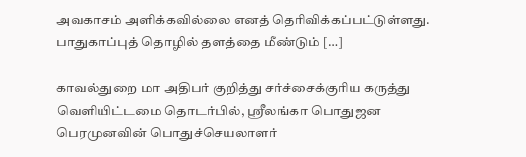அவகாசம் அளிக்கவில்லை எனத் தெரிவிக்கப்பட்டுள்ளது. பாதுகாப்புத் தொழில் தளத்தை மீண்டும் […]

காவல்துறை மா அதிபர் குறித்து சர்ச்சைக்குரிய கருத்து வெளியிட்டமை தொடர்பில், ஸ்ரீலங்கா பொதுஜன பெரமுனவின் பொதுச்செயலாளர்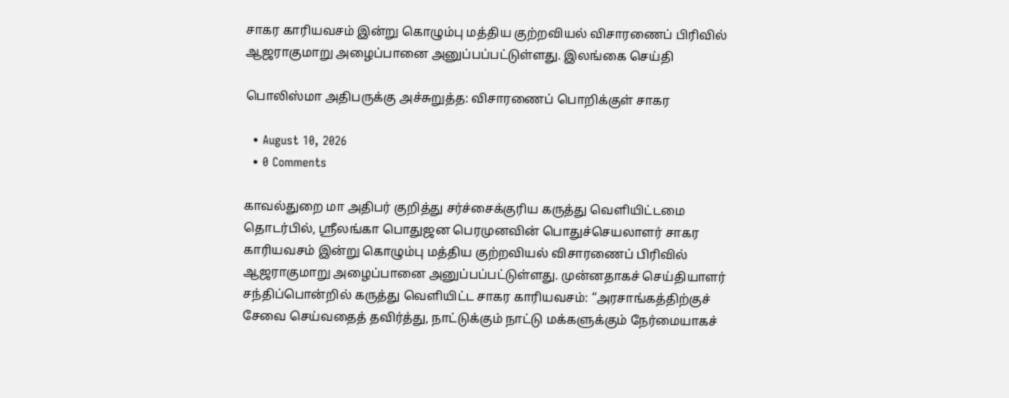சாகர காரியவசம் இன்று கொழும்பு மத்திய குற்றவியல் விசாரணைப் பிரிவில் ஆஜராகுமாறு அழைப்பானை அனுப்பப்பட்டுள்ளது. இலங்கை செய்தி

பொலிஸ்மா அதிபருக்கு அச்சுறுத்த: விசாரணைப் பொறிக்குள் சாகர

  • August 10, 2026
  • 0 Comments

காவல்துறை மா அதிபர் குறித்து சர்ச்சைக்குரிய கருத்து வெளியிட்டமை தொடர்பில், ஸ்ரீலங்கா பொதுஜன பெரமுனவின் பொதுச்செயலாளர் சாகர காரியவசம் இன்று கொழும்பு மத்திய குற்றவியல் விசாரணைப் பிரிவில் ஆஜராகுமாறு அழைப்பானை அனுப்பப்பட்டுள்ளது. முன்னதாகச் செய்தியாளர் சந்திப்பொன்றில் கருத்து வெளியிட்ட சாகர காரியவசம்: “அரசாங்கத்திற்குச் சேவை செய்வதைத் தவிர்த்து, நாட்டுக்கும் நாட்டு மக்களுக்கும் நேர்மையாகச்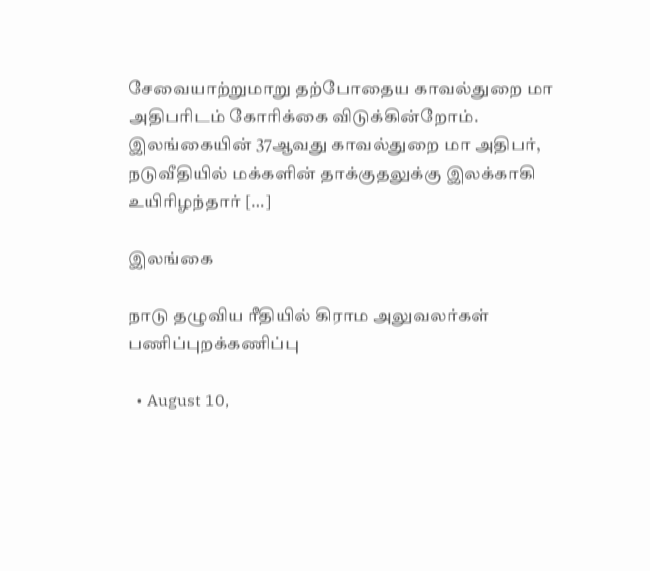சேவையாற்றுமாறு தற்போதைய காவல்துறை மா அதிபரிடம் கோரிக்கை விடுக்கின்றோம். இலங்கையின் 37ஆவது காவல்துறை மா அதிபர், நடுவீதியில் மக்களின் தாக்குதலுக்கு இலக்காகி உயிரிழந்தார் […]

இலங்கை

நாடு தழுவிய ரீதியில் கிராம அலுவலர்கள் பணிப்புறக்கணிப்பு

  • August 10,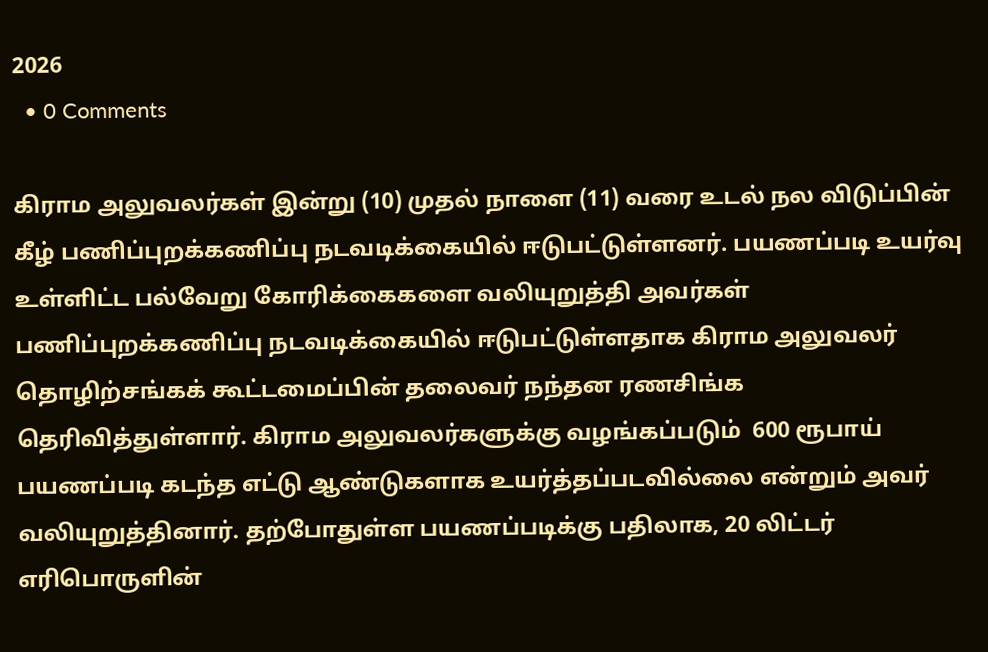2026
  • 0 Comments

கிராம அலுவலர்கள் இன்று (10) முதல் நாளை (11) வரை உடல் நல விடுப்பின் கீழ் பணிப்புறக்கணிப்பு நடவடிக்கையில் ஈடுபட்டுள்ளனர். பயணப்படி உயர்வு உள்ளிட்ட பல்வேறு கோரிக்கைகளை வலியுறுத்தி அவர்கள் பணிப்புறக்கணிப்பு நடவடிக்கையில் ஈடுபட்டுள்ளதாக கிராம அலுவலர் தொழிற்சங்கக் கூட்டமைப்பின் தலைவர் நந்தன ரணசிங்க தெரிவித்துள்ளார். கிராம அலுவலர்களுக்கு வழங்கப்படும்  600 ரூபாய் பயணப்படி கடந்த எட்டு ஆண்டுகளாக உயர்த்தப்படவில்லை என்றும் அவர் வலியுறுத்தினார். தற்போதுள்ள பயணப்படிக்கு பதிலாக, 20 லிட்டர் எரிபொருளின்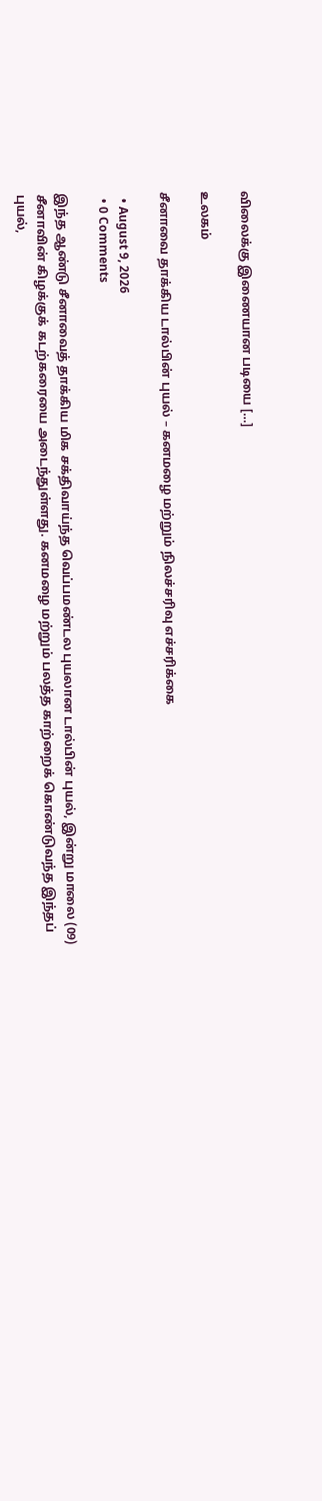விலைக்கு இணையான படியை […]

உலகம்

சீனாவை தாக்கிய டால்பின் புயல் – கனமழை மற்றும் நிலச்சரிவு எச்சரிக்கை

  • August 9, 2026
  • 0 Comments

இந்த ஆண்டு சீனாவைத் தாக்கிய மிக சக்திவாய்ந்த வெப்பமண்டல புயலான டால்பின் புயல், இன்று மாலை (09) சீனாவின் கிழக்குக் கடற்கரையை அடைந்துள்ளது. கனமழை மற்றும் பலத்த காற்றைக் கொண்டுவந்த இந்தப் புயல்,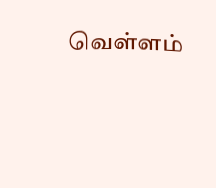வெள்ளம்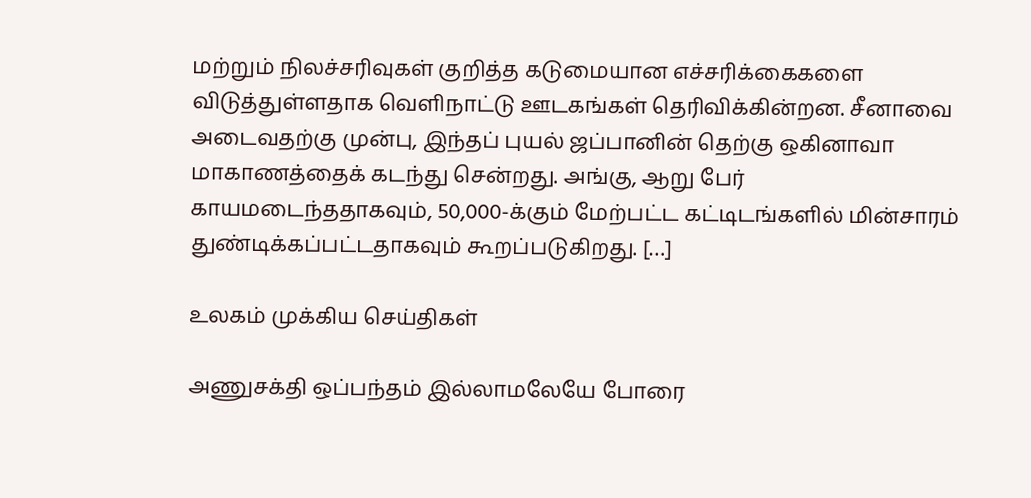மற்றும் நிலச்சரிவுகள் குறித்த கடுமையான எச்சரிக்கைகளை விடுத்துள்ளதாக வெளிநாட்டு ஊடகங்கள் தெரிவிக்கின்றன. சீனாவை அடைவதற்கு முன்பு, இந்தப் புயல் ஜப்பானின் தெற்கு ஒகினாவா மாகாணத்தைக் கடந்து சென்றது. அங்கு, ஆறு பேர் காயமடைந்ததாகவும், 50,000-க்கும் மேற்பட்ட கட்டிடங்களில் மின்சாரம் துண்டிக்கப்பட்டதாகவும் கூறப்படுகிறது. […]

உலகம் முக்கிய செய்திகள்

அணுசக்தி ஒப்பந்தம் இல்லாமலேயே போரை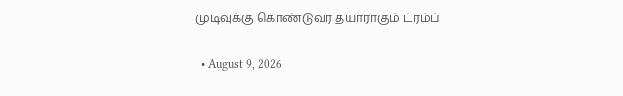முடிவுக்கு கொண்டுவர தயாராகும் ட்ரம்ப்

  • August 9, 2026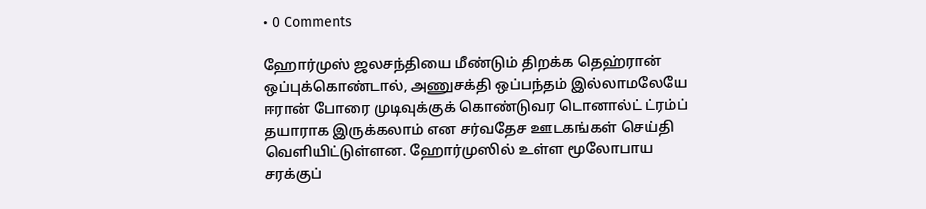• 0 Comments

ஹோர்முஸ் ஜலசந்தியை மீண்டும் திறக்க தெஹ்ரான் ஒப்புக்கொண்டால், அணுசக்தி ஒப்பந்தம் இல்லாமலேயே ஈரான் போரை முடிவுக்குக் கொண்டுவர டொனால்ட் ட்ரம்ப் தயாராக இருக்கலாம் என சர்வதேச ஊடகங்கள் செய்தி வெளியிட்டுள்ளன. ஹோர்முஸில் உள்ள மூலோபாய சரக்குப்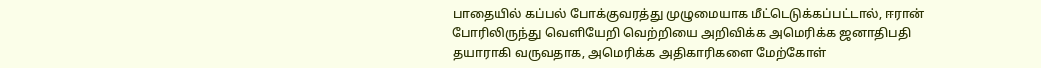பாதையில் கப்பல் போக்குவரத்து முழுமையாக மீட்டெடுக்கப்பட்டால், ஈரான் போரிலிருந்து வெளியேறி வெற்றியை அறிவிக்க அமெரிக்க ஜனாதிபதி தயாராகி வருவதாக, அமெரிக்க அதிகாரிகளை மேற்கோள்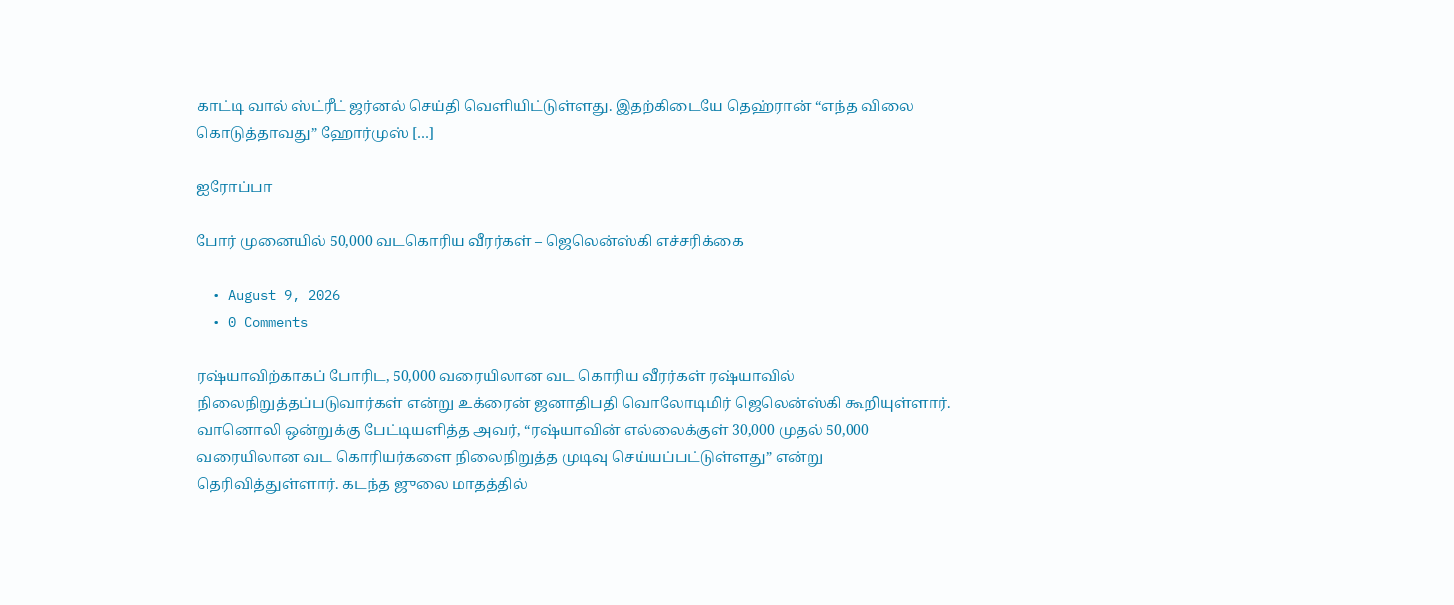காட்டி வால் ஸ்ட்ரீட் ஜர்னல் செய்தி வெளியிட்டுள்ளது. இதற்கிடையே தெஹ்ரான் “எந்த விலை கொடுத்தாவது” ஹோர்முஸ் […]

ஐரோப்பா

போர் முனையில் 50,000 வடகொரிய வீரர்கள் – ஜெலென்ஸ்கி எச்சரிக்கை

  • August 9, 2026
  • 0 Comments

ரஷ்யாவிற்காகப் போரிட, 50,000 வரையிலான வட கொரிய வீரர்கள் ரஷ்யாவில் நிலைநிறுத்தப்படுவார்கள் என்று உக்ரைன் ஜனாதிபதி வொலோடிமிர் ஜெலென்ஸ்கி கூறியுள்ளார். வானொலி ஒன்றுக்கு பேட்டியளித்த அவர், “ரஷ்யாவின் எல்லைக்குள் 30,000 முதல் 50,000 வரையிலான வட கொரியர்களை நிலைநிறுத்த முடிவு செய்யப்பட்டுள்ளது” என்று தெரிவித்துள்ளார். கடந்த ஜுலை மாதத்தில்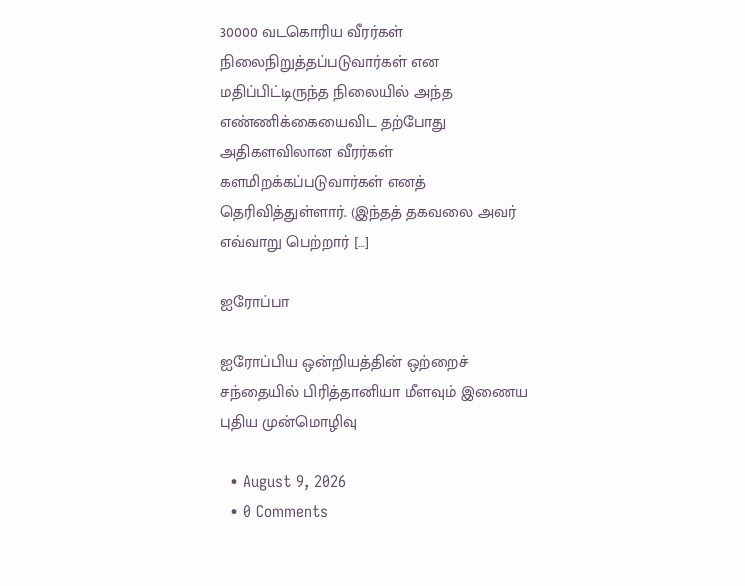30000 வடகொரிய வீரர்கள் நிலைநிறுத்தப்படுவார்கள் என மதிப்பிட்டிருந்த நிலையில் அந்த எண்ணிக்கையைவிட தற்போது அதிகளவிலான வீரர்கள் களமிறக்கப்படுவார்கள் எனத் தெரிவித்துள்ளார். (இந்தத் தகவலை அவர் எவ்வாறு பெற்றார் […]

ஐரோப்பா

ஐரோப்பிய ஒன்றியத்தின் ஒற்றைச் சந்தையில் பிரித்தானியா மீளவும் இணைய புதிய முன்மொழிவு

  • August 9, 2026
  • 0 Comments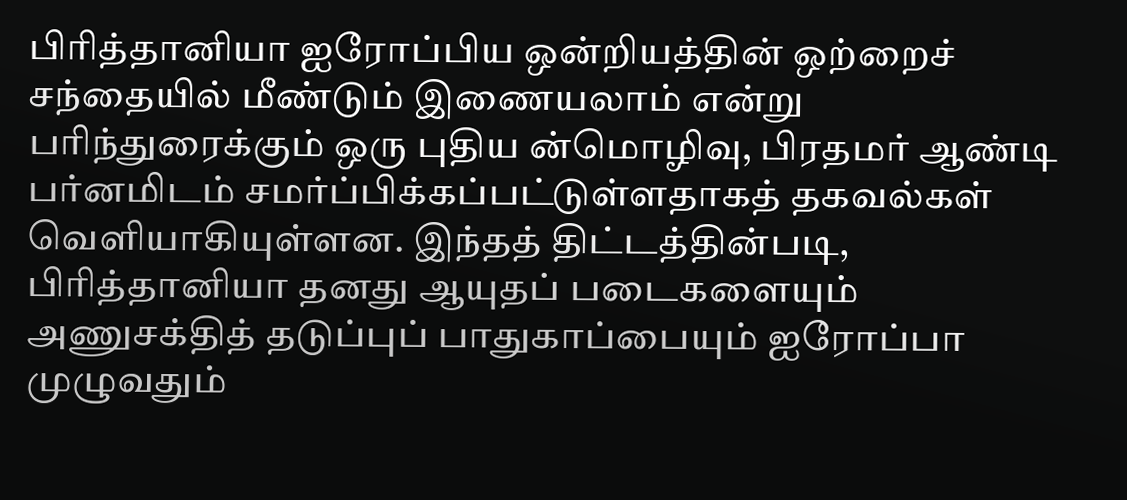பிரித்தானியா ஐரோப்பிய ஒன்றியத்தின் ஒற்றைச் சந்தையில் மீண்டும் இணையலாம் என்று பரிந்துரைக்கும் ஒரு புதிய ன்மொழிவு, பிரதமர் ஆண்டி பர்னமிடம் சமர்ப்பிக்கப்பட்டுள்ளதாகத் தகவல்கள் வெளியாகியுள்ளன. இந்தத் திட்டத்தின்படி, பிரித்தானியா தனது ஆயுதப் படைகளையும் அணுசக்தித் தடுப்புப் பாதுகாப்பையும் ஐரோப்பா முழுவதும்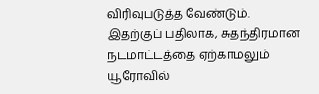விரிவுபடுத்த வேண்டும். இதற்குப் பதிலாக, சுதந்திரமான நடமாட்டத்தை ஏற்காமலும் யூரோவில்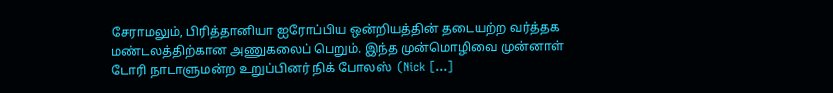சேராமலும், பிரித்தானியா ஐரோப்பிய ஒன்றியத்தின் தடையற்ற வர்த்தக மண்டலத்திற்கான அணுகலைப் பெறும். இந்த முன்மொழிவை முன்னாள் டோரி நாடாளுமன்ற உறுப்பினர் நிக் போலஸ்  (Nick […]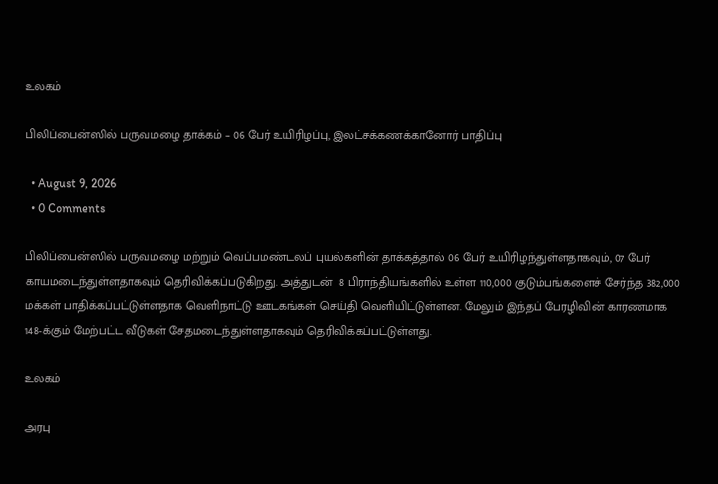உலகம்

பிலிப்பைன்ஸில் பருவமழை தாக்கம் – 06 பேர் உயிரிழப்பு, இலட்சக்கணக்கானோர் பாதிப்பு

  • August 9, 2026
  • 0 Comments

பிலிப்பைன்ஸில் பருவமழை மற்றும் வெப்பமண்டலப் புயல்களின் தாக்கத்தால் 06 பேர் உயிரிழந்துள்ளதாகவும், 07 பேர் காயமடைந்துள்ளதாகவும் தெரிவிக்கப்படுகிறது. அத்துடன்  8 பிராந்தியங்களில் உள்ள 110,000 குடும்பங்களைச் சேர்ந்த 382,000 மக்கள் பாதிக்கப்பட்டுள்ளதாக வெளிநாட்டு ஊடகங்கள் செய்தி வெளியிட்டுள்ளன. மேலும் இந்தப் பேரழிவின் காரணமாக 148-க்கும் மேற்பட்ட வீடுகள் சேதமடைந்துள்ளதாகவும் தெரிவிக்கப்பட்டுள்ளது.

உலகம்

அரபு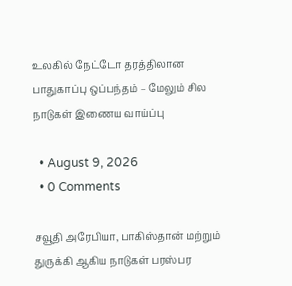உலகில் நேட்டோ தரத்திலான பாதுகாப்பு ஒப்பந்தம் – மேலும் சில நாடுகள் இணைய வாய்ப்பு

  • August 9, 2026
  • 0 Comments

சவூதி அரேபியா, பாகிஸ்தான் மற்றும் துருக்கி ஆகிய நாடுகள் பரஸ்பர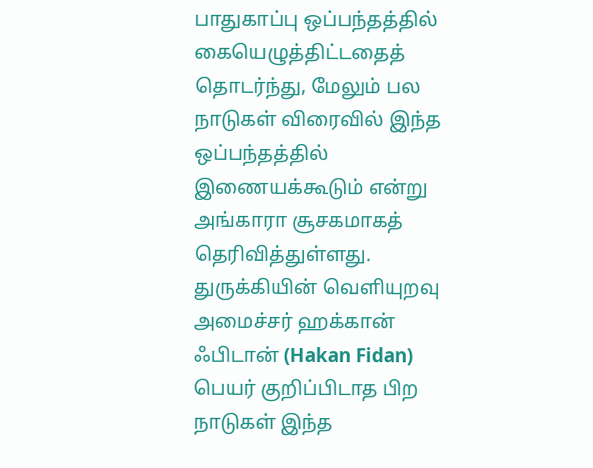பாதுகாப்பு ஒப்பந்தத்தில் கையெழுத்திட்டதைத் தொடர்ந்து, மேலும் பல நாடுகள் விரைவில் இந்த ஒப்பந்தத்தில் இணையக்கூடும் என்று அங்காரா சூசகமாகத் தெரிவித்துள்ளது. துருக்கியின் வெளியுறவு அமைச்சர் ஹக்கான் ஃபிடான் (Hakan Fidan) பெயர் குறிப்பிடாத பிற நாடுகள் இந்த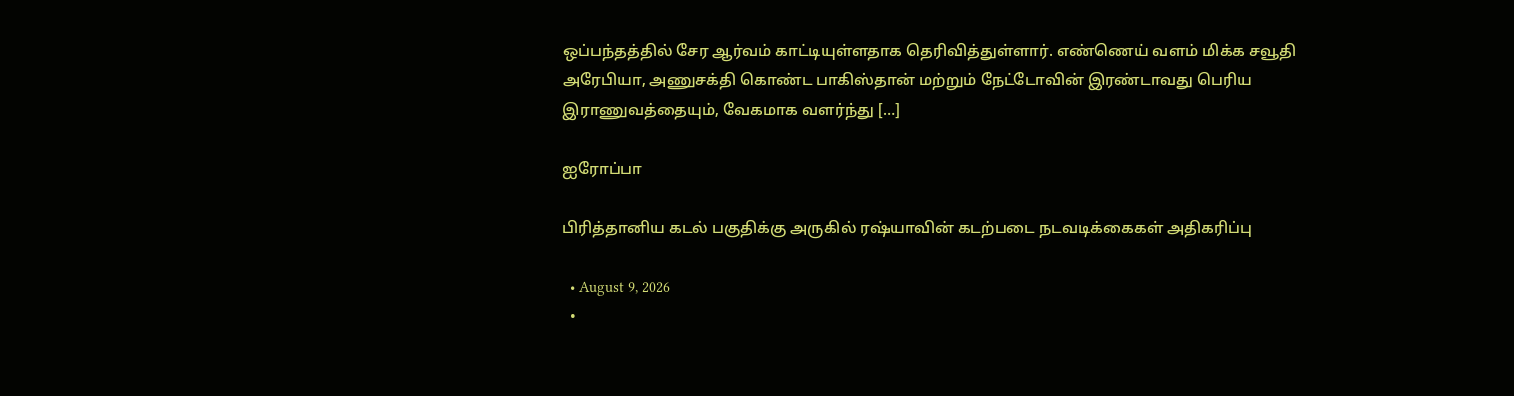ஒப்பந்தத்தில் சேர ஆர்வம் காட்டியுள்ளதாக தெரிவித்துள்ளார். எண்ணெய் வளம் மிக்க சவூதி அரேபியா, அணுசக்தி கொண்ட பாகிஸ்தான் மற்றும் நேட்டோவின் இரண்டாவது பெரிய இராணுவத்தையும், வேகமாக வளர்ந்து […]

ஐரோப்பா

பிரித்தானிய கடல் பகுதிக்கு அருகில் ரஷ்யாவின் கடற்படை நடவடிக்கைகள் அதிகரிப்பு

  • August 9, 2026
  •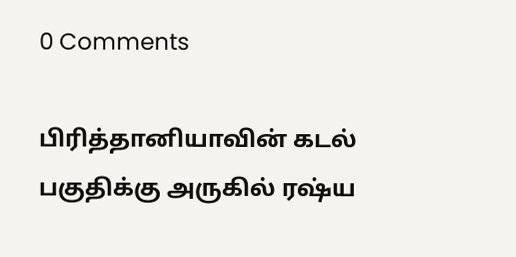0 Comments

பிரித்தானியாவின் கடல் பகுதிக்கு அருகில் ரஷ்ய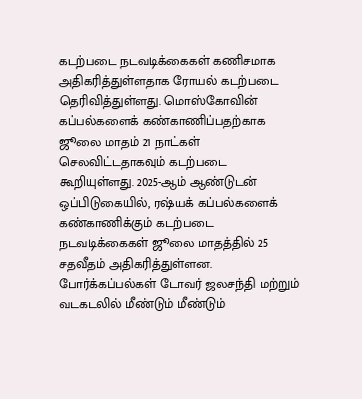கடற்படை நடவடிக்கைகள் கணிசமாக அதிகரித்துள்ளதாக ரோயல் கடற்படை தெரிவித்துள்ளது. மொஸ்கோவின் கப்பல்களைக் கண்காணிப்பதற்காக ஜூலை மாதம் 21 நாட்கள் செலவிட்டதாகவும் கடற்படை  கூறியுள்ளது. 2025-ஆம் ஆண்டுடன் ஒப்பிடுகையில், ரஷ்யக் கப்பல்களைக் கண்காணிக்கும் கடற்படை நடவடிக்கைகள் ஜூலை மாதத்தில் 25 சதவீதம் அதிகரித்துள்ளன. போர்க்கப்பல்கள் டோவர் ஜலசந்தி மற்றும் வடகடலில் மீண்டும் மீண்டும்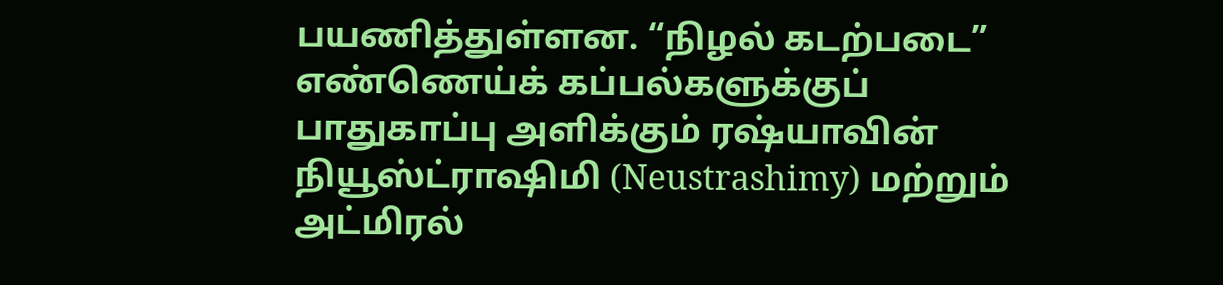பயணித்துள்ளன. “நிழல் கடற்படை” எண்ணெய்க் கப்பல்களுக்குப் பாதுகாப்பு அளிக்கும் ரஷ்யாவின் நியூஸ்ட்ராஷிமி (Neustrashimy) மற்றும் அட்மிரல்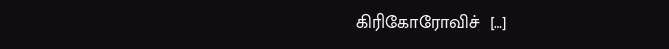கிரிகோரோவிச்  […]